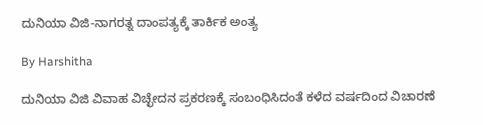ದುನಿಯಾ ವಿಜಿ-ನಾಗರತ್ನ ದಾಂಪತ್ಯಕ್ಕೆ ತಾರ್ಕಿಕ ಅಂತ್ಯ

By Harshitha

ದುನಿಯಾ ವಿಜಿ ವಿವಾಹ ವಿಚ್ಛೇದನ ಪ್ರಕರಣಕ್ಕೆ ಸಂಬಂಧಿಸಿದಂತೆ ಕಳೆದ ವರ್ಷದಿಂದ ವಿಚಾರಣೆ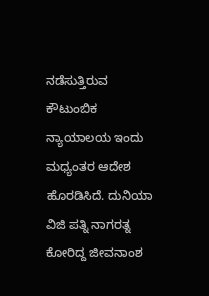ನಡೆಸುತ್ತಿರುವ ಕೌಟುಂಬಿಕ ನ್ಯಾಯಾಲಯ ಇಂದು ಮಧ್ಯಂತರ ಆದೇಶ ಹೊರಡಿಸಿದೆ. ದುನಿಯಾ ವಿಜಿ ಪತ್ನಿ ನಾಗರತ್ನ ಕೋರಿದ್ದ ಜೀವನಾಂಶ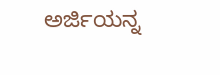ಅರ್ಜಿಯನ್ನ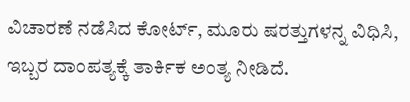ವಿಚಾರಣೆ ನಡೆಸಿದ ಕೋರ್ಟ್, ಮೂರು ಷರತ್ತುಗಳನ್ನ ವಿಧಿಸಿ, ಇಬ್ಬರ ದಾಂಪತ್ಯಕ್ಕೆ ತಾರ್ಕಿಕ ಅಂತ್ಯ ನೀಡಿದೆ.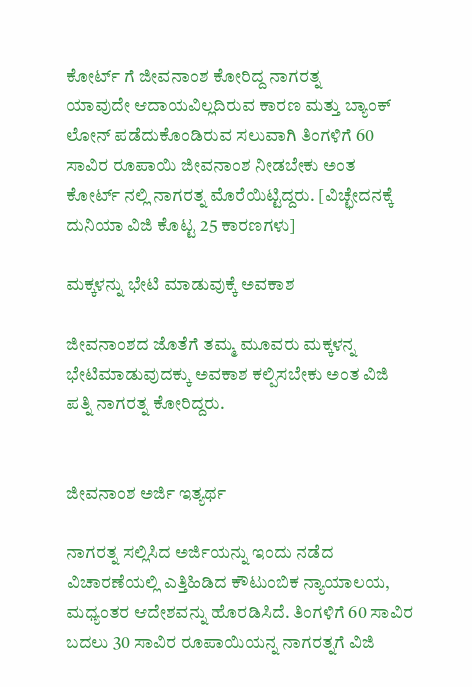ಕೋರ್ಟ್ ಗೆ ಜೀವನಾಂಶ ಕೋರಿದ್ದ ನಾಗರತ್ನ
ಯಾವುದೇ ಆದಾಯವಿಲ್ಲದಿರುವ ಕಾರಣ ಮತ್ತು ಬ್ಯಾಂಕ್ ಲೋನ್ ಪಡೆದುಕೊಂಡಿರುವ ಸಲುವಾಗಿ ತಿಂಗಳಿಗೆ 60 ಸಾವಿರ ರೂಪಾಯಿ ಜೀವನಾಂಶ ನೀಡಬೇಕು ಅಂತ ಕೋರ್ಟ್ ನಲ್ಲಿ ನಾಗರತ್ನ ಮೊರೆಯಿಟ್ಟಿದ್ದರು. [ವಿಚ್ಛೇದನಕ್ಕೆ ದುನಿಯಾ ವಿಜಿ ಕೊಟ್ಟ 25 ಕಾರಣಗಳು]

ಮಕ್ಕಳನ್ನು ಭೇಟಿ ಮಾಡುವುಕ್ಕೆ ಅವಕಾಶ

ಜೀವನಾಂಶದ ಜೊತೆಗೆ ತಮ್ಮ ಮೂವರು ಮಕ್ಕಳನ್ನ ಭೇಟಿಮಾಡುವುದಕ್ಕು ಅವಕಾಶ ಕಲ್ಪಿಸಬೇಕು ಅಂತ ವಿಜಿ ಪತ್ನಿ ನಾಗರತ್ನ ಕೋರಿದ್ದರು.


ಜೀವನಾಂಶ ಅರ್ಜಿ ಇತ್ಯರ್ಥ

ನಾಗರತ್ನ ಸಲ್ಲಿಸಿದ ಅರ್ಜಿಯನ್ನು ಇಂದು ನಡೆದ ವಿಚಾರಣೆಯಲ್ಲಿ ಎತ್ತಿಹಿಡಿದ ಕೌಟುಂಬಿಕ ನ್ಯಾಯಾಲಯ, ಮಧ್ಯಂತರ ಆದೇಶವನ್ನು ಹೊರಡಿಸಿದೆ. ತಿಂಗಳಿಗೆ 60 ಸಾವಿರ ಬದಲು 30 ಸಾವಿರ ರೂಪಾಯಿಯನ್ನ ನಾಗರತ್ನಗೆ ವಿಜಿ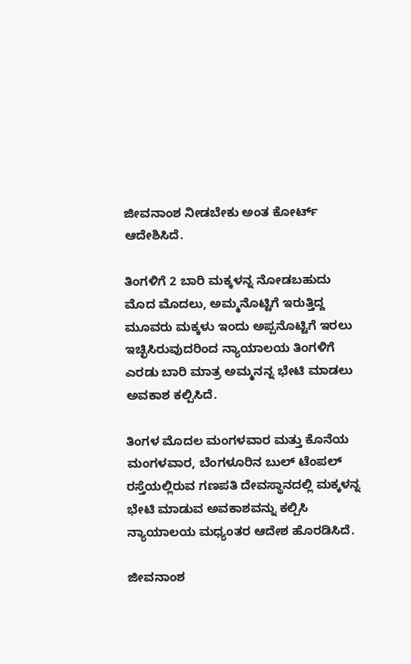ಜೀವನಾಂಶ ನೀಡಬೇಕು ಅಂತ ಕೋರ್ಟ್ ಆದೇಶಿಸಿದೆ.

ತಿಂಗಳಿಗೆ 2 ಬಾರಿ ಮಕ್ಕಳನ್ನ ನೋಡಬಹುದು
ಮೊದ ಮೊದಲು, ಅಮ್ಮನೊಟ್ಟಿಗೆ ಇರುತ್ತಿದ್ದ ಮೂವರು ಮಕ್ಕಳು ಇಂದು ಅಪ್ಪನೊಟ್ಟಿಗೆ ಇರಲು ಇಚ್ಛಿಸಿರುವುದರಿಂದ ನ್ಯಾಯಾಲಯ ತಿಂಗಳಿಗೆ ಎರಡು ಬಾರಿ ಮಾತ್ರ ಅಮ್ಮನನ್ನ ಭೇಟಿ ಮಾಡಲು ಅವಕಾಶ ಕಲ್ಪಿಸಿದೆ.

ತಿಂಗಳ ಮೊದಲ ಮಂಗಳವಾರ ಮತ್ತು ಕೊನೆಯ ಮಂಗಳವಾರ, ಬೆಂಗಳೂರಿನ ಬುಲ್ ಟೆಂಪಲ್ ರಸ್ತೆಯಲ್ಲಿರುವ ಗಣಪತಿ ದೇವಸ್ಥಾನದಲ್ಲಿ ಮಕ್ಕಳನ್ನ ಭೇಟಿ ಮಾಡುವ ಅವಕಾಶವನ್ನು ಕಲ್ಪಿಸಿ ನ್ಯಾಯಾಲಯ ಮಧ್ಯಂತರ ಆದೇಶ ಹೊರಡಿಸಿದೆ.

ಜೀವನಾಂಶ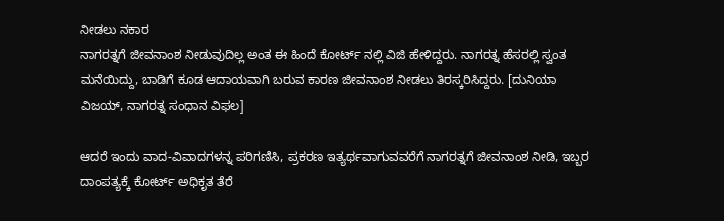ನೀಡಲು ನಕಾರ
ನಾಗರತ್ನಗೆ ಜೀವನಾಂಶ ನೀಡುವುದಿಲ್ಲ ಅಂತ ಈ ಹಿಂದೆ ಕೋರ್ಟ್ ನಲ್ಲಿ ವಿಜಿ ಹೇಳಿದ್ದರು. ನಾಗರತ್ನ ಹೆಸರಲ್ಲಿ ಸ್ವಂತ ಮನೆಯಿದ್ದು, ಬಾಡಿಗೆ ಕೂಡ ಆದಾಯವಾಗಿ ಬರುವ ಕಾರಣ ಜೀವನಾಂಶ ನೀಡಲು ತಿರಸ್ಕರಿಸಿದ್ದರು. [ದುನಿಯಾ ವಿಜಯ್, ನಾಗರತ್ನ ಸಂಧಾನ ವಿಫಲ]

ಆದರೆ ಇಂದು ವಾದ-ವಿವಾದಗಳನ್ನ ಪರಿಗಣಿಸಿ, ಪ್ರಕರಣ ಇತ್ಯರ್ಥವಾಗುವವರೆಗೆ ನಾಗರತ್ನಗೆ ಜೀವನಾಂಶ ನೀಡಿ, ಇಬ್ಬರ ದಾಂಪತ್ಯಕ್ಕೆ ಕೋರ್ಟ್ ಅಧಿಕೃತ ತೆರೆ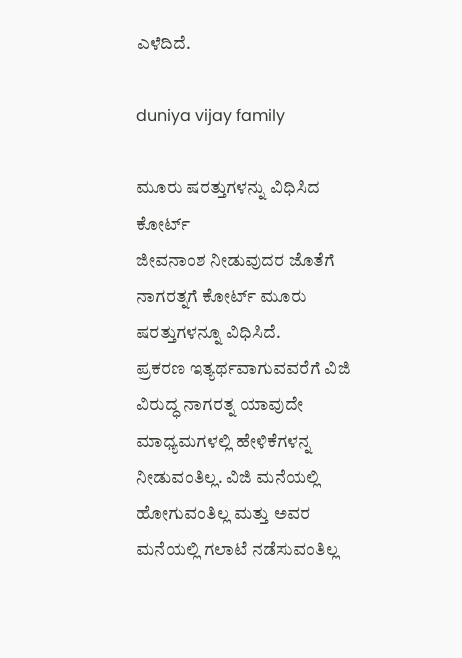ಎಳೆದಿದೆ.

duniya vijay family

ಮೂರು ‍ಷರತ್ತುಗಳನ್ನು ವಿಧಿಸಿದ ಕೋರ್ಟ್
ಜೀವನಾಂಶ ನೀಡುವುದರ ಜೊತೆಗೆ ನಾಗರತ್ನಗೆ ಕೋರ್ಟ್ ಮೂರು ಷರತ್ತುಗಳನ್ನೂ ವಿಧಿಸಿದೆ.
ಪ್ರಕರಣ ಇತ್ಯರ್ಥವಾಗುವವರೆಗೆ ವಿಜಿ ವಿರುದ್ಧ ನಾಗರತ್ನ ಯಾವುದೇ ಮಾಧ್ಯಮಗಳಲ್ಲಿ ಹೇಳಿಕೆಗಳನ್ನ ನೀಡುವಂತಿಲ್ಲ. ವಿಜಿ ಮನೆಯಲ್ಲಿ ಹೋಗುವಂತಿಲ್ಲ ಮತ್ತು ಅವರ ಮನೆಯಲ್ಲಿ ಗಲಾಟೆ ನಡೆಸುವಂತಿಲ್ಲ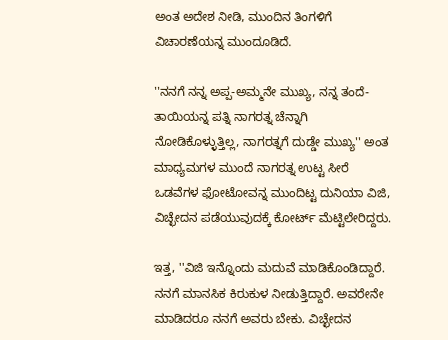ಅಂತ ಅದೇಶ ನೀಡಿ, ಮುಂದಿನ ತಿಂಗಳಿಗೆ ವಿಚಾರಣೆಯನ್ನ ಮುಂದೂಡಿದೆ.

''ನನಗೆ ನನ್ನ ಅಪ್ಪ-ಅಮ್ಮನೇ ಮುಖ್ಯ, ನನ್ನ ತಂದೆ-ತಾಯಿಯನ್ನ ಪತ್ನಿ ನಾಗರತ್ನ ಚೆನ್ನಾಗಿ ನೋಡಿಕೊಳ್ಳುತ್ತಿಲ್ಲ, ನಾಗರತ್ನಗೆ ದುಡ್ಡೇ ಮುಖ್ಯ'' ಅಂತ ಮಾಧ್ಯಮಗಳ ಮುಂದೆ ನಾಗರತ್ನ ಉಟ್ಟ ಸೀರೆ ಒಡವೆಗಳ ಫೋಟೋವನ್ನ ಮುಂದಿಟ್ಟ ದುನಿಯಾ ವಿಜಿ, ವಿಚ್ಛೇದನ ಪಡೆಯುವುದಕ್ಕೆ ಕೋರ್ಟ್ ಮೆಟ್ಟಿಲೇರಿದ್ದರು.

ಇತ್ತ, ''ವಿಜಿ ಇನ್ನೊಂದು ಮದುವೆ ಮಾಡಿಕೊಂಡಿದ್ದಾರೆ. ನನಗೆ ಮಾನಸಿಕ ಕಿರುಕುಳ ನೀಡುತ್ತಿದ್ದಾರೆ. ಅವರೇನೇ ಮಾಡಿದರೂ ನನಗೆ ಅವರು ಬೇಕು. ವಿಚ್ಛೇದನ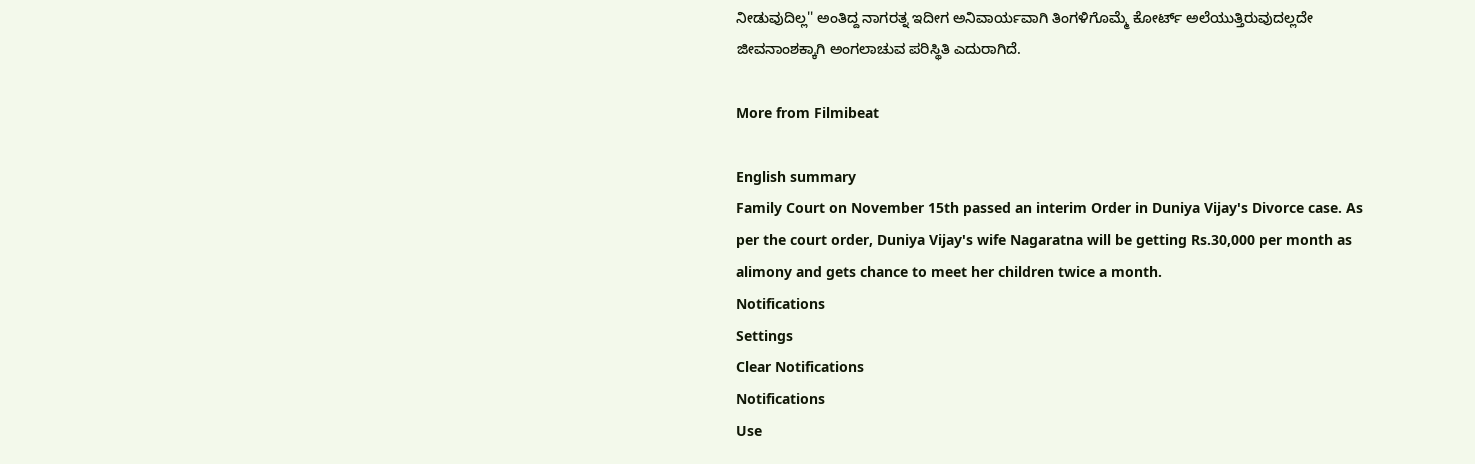ನೀಡುವುದಿಲ್ಲ'' ಅಂತಿದ್ದ ನಾಗರತ್ನ ಇದೀಗ ಅನಿವಾರ್ಯವಾಗಿ ತಿಂಗಳಿಗೊಮ್ಮೆ ಕೋರ್ಟ್ ಅಲೆಯುತ್ತಿರುವುದಲ್ಲದೇ ಜೀವನಾಂಶಕ್ಕಾಗಿ ಅಂಗಲಾಚುವ ಪರಿಸ್ಥಿತಿ ಎದುರಾಗಿದೆ.

More from Filmibeat

English summary
Family Court on November 15th passed an interim Order in Duniya Vijay's Divorce case. As per the court order, Duniya Vijay's wife Nagaratna will be getting Rs.30,000 per month as alimony and gets chance to meet her children twice a month.
Notifications
Settings
Clear Notifications
Notifications
Use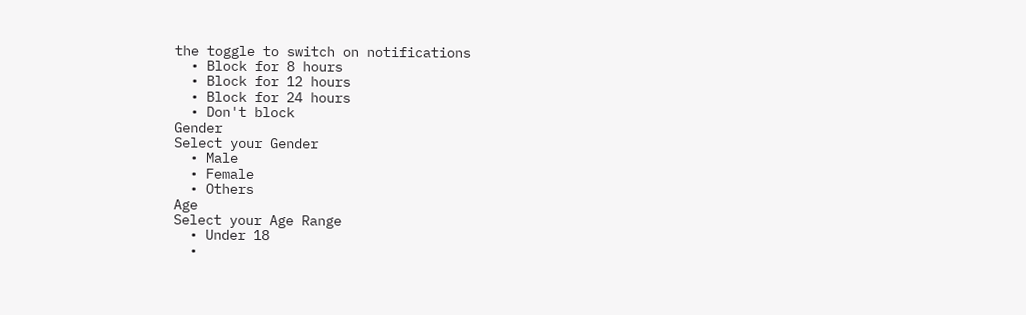the toggle to switch on notifications
  • Block for 8 hours
  • Block for 12 hours
  • Block for 24 hours
  • Don't block
Gender
Select your Gender
  • Male
  • Female
  • Others
Age
Select your Age Range
  • Under 18
  •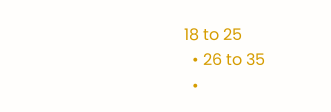18 to 25
  • 26 to 35
  •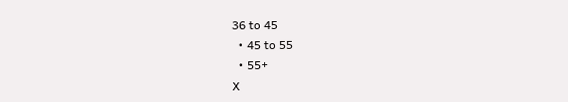36 to 45
  • 45 to 55
  • 55+
X